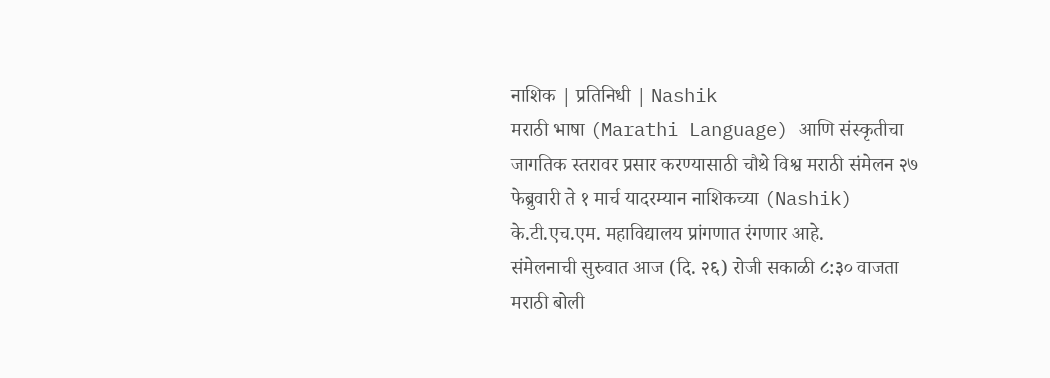नाशिक | प्रतिनिधी | Nashik
मराठी भाषा (Marathi Language) आणि संस्कृतीचा जागतिक स्तरावर प्रसार करण्यासाठी चौथे विश्व मराठी संमेलन २७ फेब्रुवारी ते १ मार्च यादरम्यान नाशिकच्या (Nashik) के.टी.एच.एम. महाविद्यालय प्रांगणात रंगणार आहे.
संमेलनाची सुरुवात आज (दि. २६) रोजी सकाळी ८:३० वाजता मराठी बोली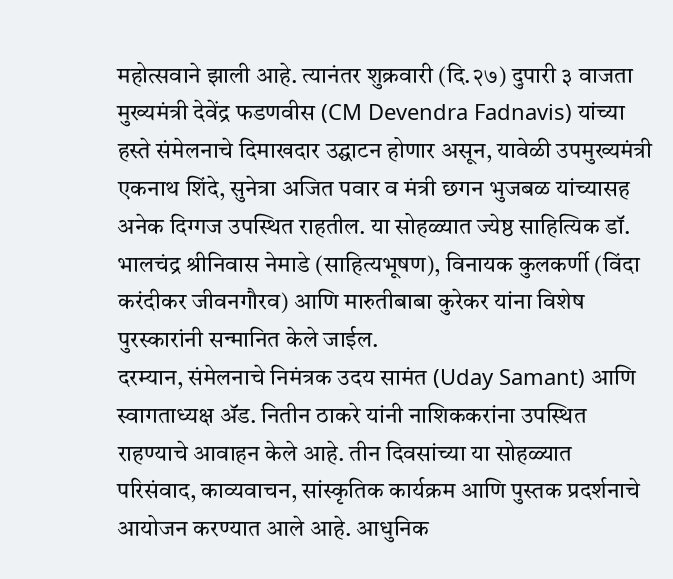महोत्सवाने झाली आहे. त्यानंतर शुक्रवारी (दि.२७) दुपारी ३ वाजता मुख्यमंत्री देवेंद्र फडणवीस (CM Devendra Fadnavis) यांच्या हस्ते संमेलनाचे दिमाखदार उद्घाटन होणार असून, यावेळी उपमुख्यमंत्री एकनाथ शिंदे, सुनेत्रा अजित पवार व मंत्री छगन भुजबळ यांच्यासह अनेक दिग्गज उपस्थित राहतील. या सोहळ्यात ज्येष्ठ साहित्यिक डॉ. भालचंद्र श्रीनिवास नेमाडे (साहित्यभूषण), विनायक कुलकर्णी (विंदा करंदीकर जीवनगौरव) आणि मारुतीबाबा कुरेकर यांना विशेष पुरस्कारांनी सन्मानित केले जाईल.
दरम्यान, संमेलनाचे निमंत्रक उदय सामंत (Uday Samant) आणि स्वागताध्यक्ष ॲड. नितीन ठाकरे यांनी नाशिककरांना उपस्थित राहण्याचे आवाहन केले आहे. तीन दिवसांच्या या सोहळ्यात परिसंवाद, काव्यवाचन, सांस्कृतिक कार्यक्रम आणि पुस्तक प्रदर्शनाचे आयोजन करण्यात आले आहे. आधुनिक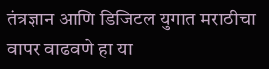तंत्रज्ञान आणि डिजिटल युगात मराठीचा वापर वाढवणे हा या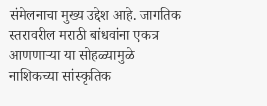संमेलनाचा मुख्य उद्देश आहे. जागतिक स्तरावरील मराठी बांधवांना एकत्र आणणाऱ्या या सोहळ्यामुळे नाशिकच्या सांस्कृतिक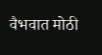वैभवात मोठी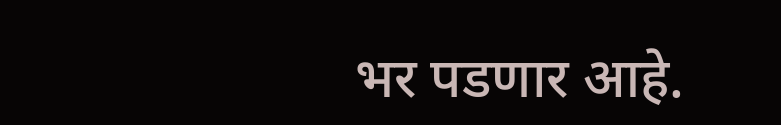भर पडणार आहे.